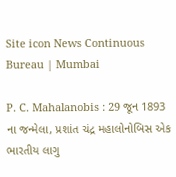Site icon News Continuous Bureau | Mumbai

P. C. Mahalanobis : 29 જૂન 1893 ના જન્મેલા, પ્રશાંત ચંદ્ર મહાલોનોબિસ એક ભારતીય લાગુ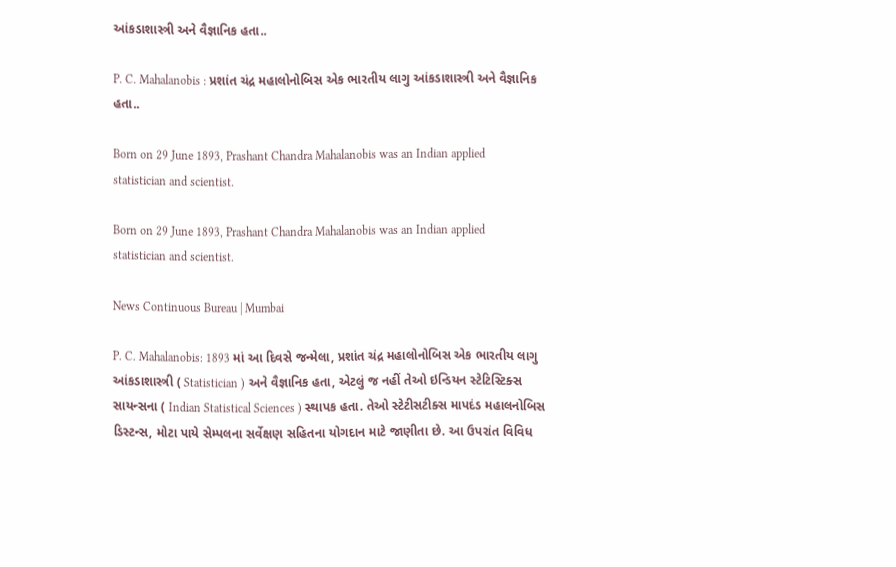આંકડાશાસ્ત્રી અને વૈજ્ઞાનિક હતા..

P. C. Mahalanobis : પ્રશાંત ચંદ્ર મહાલોનોબિસ એક ભારતીય લાગુ આંકડાશાસ્ત્રી અને વૈજ્ઞાનિક હતા..

Born on 29 June 1893, Prashant Chandra Mahalanobis was an Indian applied statistician and scientist.

Born on 29 June 1893, Prashant Chandra Mahalanobis was an Indian applied statistician and scientist.

News Continuous Bureau | Mumbai

P. C. Mahalanobis: 1893 માં આ દિવસે જન્મેલા, પ્રશાંત ચંદ્ર મહાલોનોબિસ એક ભારતીય લાગુ આંકડાશાસ્ત્રી ( Statistician ) અને વૈજ્ઞાનિક હતા, એટલું જ નહીં તેઓ ઇન્ડિયન સ્ટેટિસ્ટિક્સ સાયન્સના ( Indian Statistical Sciences ) સ્થાપક હતા. તેઓ સ્ટેટીસટીક્સ માપદંડ મહાલનોબિસ ડિસ્ટન્સ, મોટા પાયે સેમ્પલના સર્વેક્ષણ સહિતના યોગદાન માટે જાણીતા છે. આ ઉપરાંત વિવિધ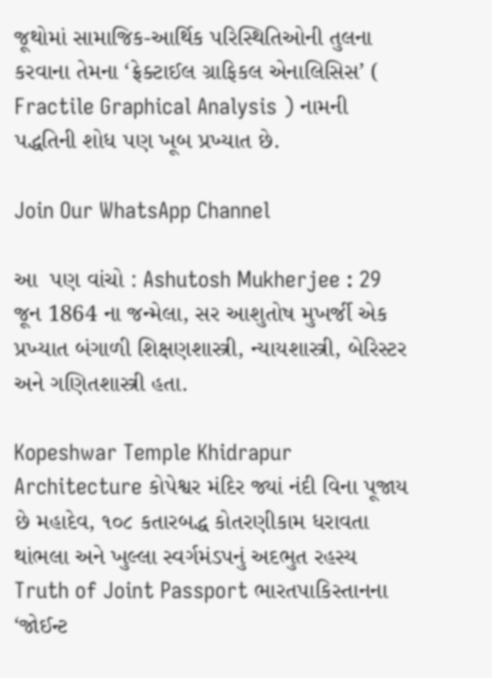જૂથોમાં સામાજિક-આર્થિક પરિસ્થિતિઓની તુલના કરવાના તેમના ‘ફ્રેક્ટાઈલ ગ્રાફિકલ એનાલિસિસ’ ( Fractile Graphical Analysis ) નામની પદ્ધતિની શોધ પણ ખૂબ પ્રખ્યાત છે.

Join Our WhatsApp Channel

આ  પણ વાંચો : Ashutosh Mukherjee : 29 જૂન 1864 ના જન્મેલા, સર આશુતોષ મુખર્જી એક પ્રખ્યાત બંગાળી શિક્ષણશાસ્ત્રી, ન્યાયશાસ્ત્રી, બેરિસ્ટર અને ગણિતશાસ્ત્રી હતા.

Kopeshwar Temple Khidrapur Architecture કોપેશ્વર મંદિર જ્યાં નંદી વિના પૂજાય છે મહાદેવ, ૧૦૮ કતારબદ્ધ કોતરણીકામ ધરાવતા થાંભલા અને ખુલ્લા સ્વર્ગમંડપનું અદભુત રહસ્ય
Truth of Joint Passport ભારતપાકિસ્તાનના ‘જોઈન્ટ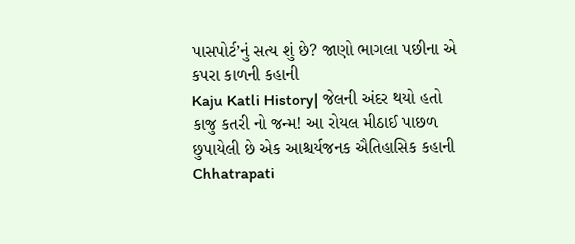પાસપોર્ટ’નું સત્ય શું છે? જાણો ભાગલા પછીના એ કપરા કાળની કહાની
Kaju Katli History| જેલની અંદર થયો હતો કાજુ કતરી નો જન્મ! આ રોયલ મીઠાઈ પાછળ છુપાયેલી છે એક આશ્ચર્યજનક ઐતિહાસિક કહાની
Chhatrapati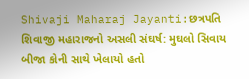Shivaji Maharaj Jayanti:છત્રપતિ શિવાજી મહારાજનો અસલી સંઘર્ષ: મુઘલો સિવાય બીજા કોની સાથે ખેલાયો હતો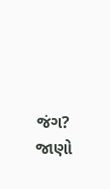જંગ? જાણો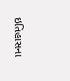ઇતિહાસના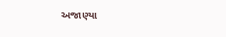અજાણ્યા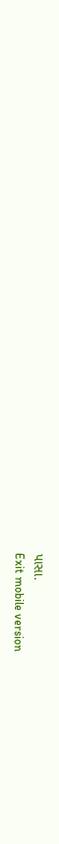પાસા.
Exit mobile version